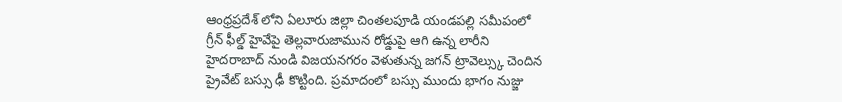ఆంధ్రప్రదేశ్ లోని ఏలూరు జిల్లా చింతలపూడి యండపల్లి సమీపంలో గ్రీన్ ఫీల్డ్ హైవేపై తెల్లవారుజామున రోడ్డుపై ఆగి ఉన్న లారీని హైదరాబాద్ నుండి విజయనగరం వెళుతున్న జగన్ ట్రావెల్స్కు చెందిన ప్రైవేట్ బస్సు ఢీ కొట్టింది. ప్రమాదంలో బస్సు ముందు భాగం నుజ్జు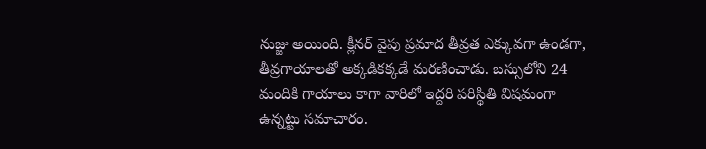నుజ్జు అయింది. క్లీనర్ వైపు ప్రమాద తీవ్రత ఎక్కువగా ఉండగా, తీవ్రగాయాలతో అక్కడికక్కడే మరణించాడు. బస్సులోని 24 మందికి గాయాలు కాగా వారిలో ఇద్దరి పరిస్థితి విషమంగా ఉన్నట్టు సమాచారం.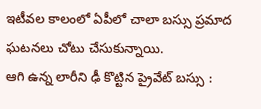ఇటీవల కాలంలో ఏపీలో చాలా బస్సు ప్రమాద ఘటనలు చోటు చేసుకున్నాయి.
ఆగి ఉన్న లారీని ఢీ కొట్టిన ప్రైవేట్ బస్సు :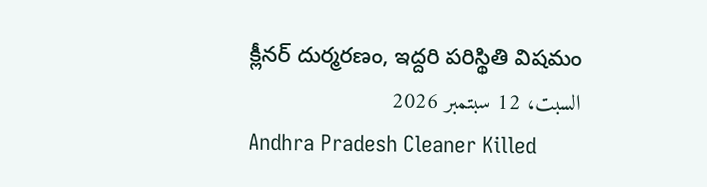క్లీనర్ దుర్మరణం, ఇద్దరి పరిస్థితి విషమం
السبت، 12 سبتمبر 2026
Andhra Pradesh Cleaner Killed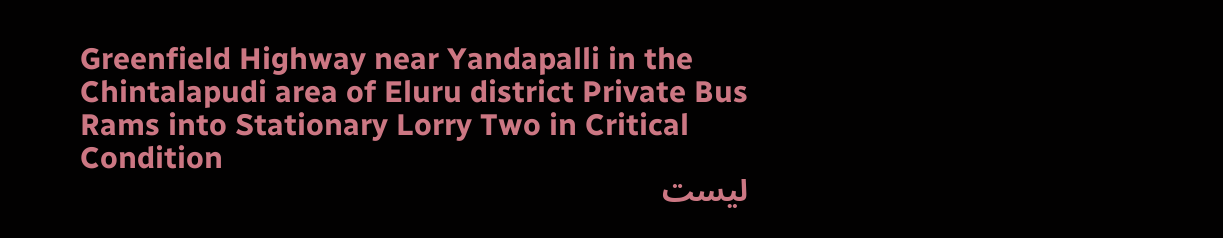Greenfield Highway near Yandapalli in the Chintalapudi area of Eluru district Private Bus Rams into Stationary Lorry Two in Critical Condition
ليست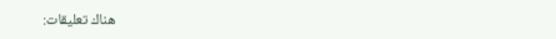هناك تعليقات: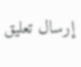إرسال تعليق